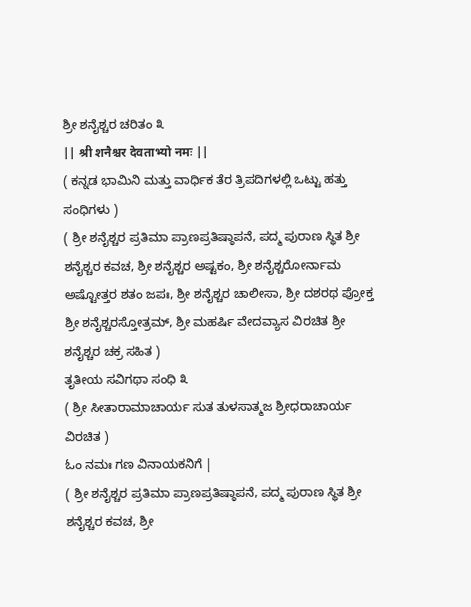ಶ್ರೀ ಶನೈಶ್ಚರ ಚರಿತಂ ೩
|| श्री शनैश्चर देवताभ्यो नमः ||
( ಕನ್ನಡ ಭಾಮಿನಿ ಮತ್ತು ವಾರ್ಧಿಕ ತೆರ ತ್ರಿಪದಿಗಳಲ್ಲಿ ಒಟ್ಟು ಹತ್ತು ಸಂಧಿಗಳು )
( ಶ್ರೀ ಶನೈಶ್ಚರ ಪ್ರತಿಮಾ ಪ್ರಾಣಪ್ರತಿಷ್ಠಾಪನೆ, ಪದ್ಮ ಪುರಾಣ ಸ್ಥಿತ ಶ್ರೀ ಶನೈಶ್ಚರ ಕವಚ, ಶ್ರೀ ಶನೈಶ್ಚರ ಅಷ್ಟಕಂ, ಶ್ರೀ ಶನೈಶ್ಚರೋರ್ನಾಮ ಅಷ್ಟೋತ್ತರ ಶತಂ ಜಪಃ, ಶ್ರೀ ಶನೈಶ್ಚರ ಚಾಲೀಸಾ, ಶ್ರೀ ದಶರಥ ಪ್ರೋಕ್ತ ಶ್ರೀ ಶನೈಶ್ಚರಸ್ತೋತ್ರಮ್, ಶ್ರೀ ಮಹರ್ಷಿ ವೇದವ್ಯಾಸ ವಿರಚಿತ ಶ್ರೀ ಶನೈಶ್ಚರ ಚಕ್ರ ಸಹಿತ )
ತೃತೀಯ ಸವಿಗಥಾ ಸಂಧಿ ೩
( ಶ್ರೀ ಸೀತಾರಾಮಾಚಾರ್ಯ ಸುತ ತುಳಸಾತ್ಮಜ ಶ್ರೀಧರಾಚಾರ್ಯ ವಿರಚಿತ )
ಓಂ ನಮಃ ಗಣ ವಿನಾಯಕನಿಗೆ |
( ಶ್ರೀ ಶನೈಶ್ಚರ ಪ್ರತಿಮಾ ಪ್ರಾಣಪ್ರತಿಷ್ಠಾಪನೆ, ಪದ್ಮ ಪುರಾಣ ಸ್ಥಿತ ಶ್ರೀ ಶನೈಶ್ಚರ ಕವಚ, ಶ್ರೀ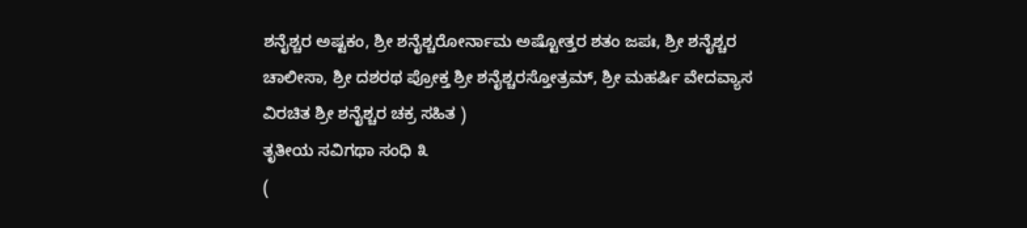ಶನೈಶ್ಚರ ಅಷ್ಟಕಂ, ಶ್ರೀ ಶನೈಶ್ಚರೋರ್ನಾಮ ಅಷ್ಟೋತ್ತರ ಶತಂ ಜಪಃ, ಶ್ರೀ ಶನೈಶ್ಚರ ಚಾಲೀಸಾ, ಶ್ರೀ ದಶರಥ ಪ್ರೋಕ್ತ ಶ್ರೀ ಶನೈಶ್ಚರಸ್ತೋತ್ರಮ್, ಶ್ರೀ ಮಹರ್ಷಿ ವೇದವ್ಯಾಸ ವಿರಚಿತ ಶ್ರೀ ಶನೈಶ್ಚರ ಚಕ್ರ ಸಹಿತ )
ತೃತೀಯ ಸವಿಗಥಾ ಸಂಧಿ ೩
(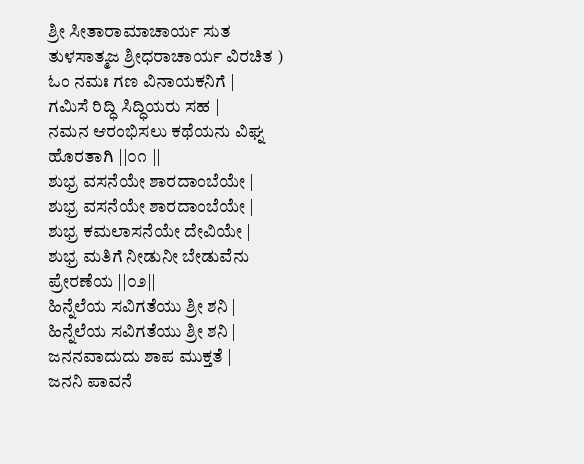ಶ್ರೀ ಸೀತಾರಾಮಾಚಾರ್ಯ ಸುತ ತುಳಸಾತ್ಮಜ ಶ್ರೀಧರಾಚಾರ್ಯ ವಿರಚಿತ )
ಓಂ ನಮಃ ಗಣ ವಿನಾಯಕನಿಗೆ |
ಗಮಿಸೆ ರಿದ್ಧಿ ಸಿದ್ಧಿಯರು ಸಹ |
ನಮನ ಆರಂಭಿಸಲು ಕಥೆಯನು ವಿಘ್ನ ಹೊರತಾಗಿ ||೦೧ ||
ಶುಭ್ರ ವಸನೆಯೇ ಶಾರದಾಂಬೆಯೇ |
ಶುಭ್ರ ವಸನೆಯೇ ಶಾರದಾಂಬೆಯೇ |
ಶುಭ್ರ ಕಮಲಾಸನೆಯೇ ದೇವಿಯೇ |
ಶುಭ್ರ ಮತಿಗೆ ನೀಡುನೀ ಬೇಡುವೆನು ಪ್ರೇರಣೆಯ ||೦೨||
ಹಿನ್ನೆಲೆಯ ಸವಿಗತೆಯು ಶ್ರೀ ಶನಿ |
ಹಿನ್ನೆಲೆಯ ಸವಿಗತೆಯು ಶ್ರೀ ಶನಿ |
ಜನನವಾದುದು ಶಾಪ ಮುಕ್ತತೆ |
ಜನನಿ ಪಾವನೆ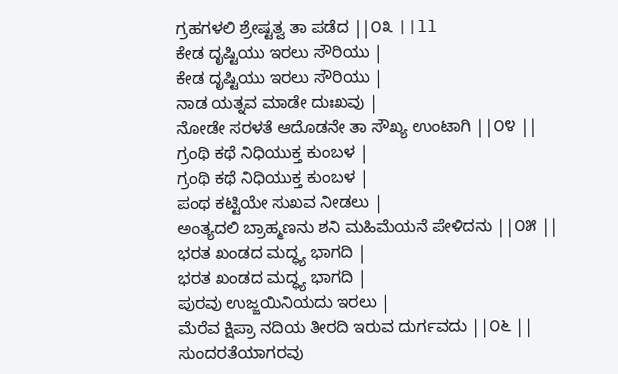ಗ್ರಹಗಳಲಿ ಶ್ರೇಷ್ಟತ್ವ ತಾ ಪಡೆದ ||೦೩ ||ll
ಕೇಡ ದೃಷ್ಟಿಯು ಇರಲು ಸೌರಿಯು |
ಕೇಡ ದೃಷ್ಟಿಯು ಇರಲು ಸೌರಿಯು |
ನಾಡ ಯತ್ನವ ಮಾಡೇ ದುಃಖವು |
ನೋಡೇ ಸರಳತೆ ಆದೊಡನೇ ತಾ ಸೌಖ್ಯ ಉಂಟಾಗಿ ||೦೪ ||
ಗ್ರಂಥಿ ಕಥೆ ನಿಧಿಯುಕ್ತ ಕುಂಬಳ |
ಗ್ರಂಥಿ ಕಥೆ ನಿಧಿಯುಕ್ತ ಕುಂಬಳ |
ಪಂಥ ಕಟ್ಟಿಯೇ ಸುಖವ ನೀಡಲು |
ಅಂತ್ಯದಲಿ ಬ್ರಾಹ್ಮಣನು ಶನಿ ಮಹಿಮೆಯನೆ ಪೇಳಿದನು ||೦೫ ||
ಭರತ ಖಂಡದ ಮದ್ಧ್ಯ ಭಾಗದಿ |
ಭರತ ಖಂಡದ ಮದ್ಧ್ಯ ಭಾಗದಿ |
ಪುರವು ಉಜ್ಜಯಿನಿಯದು ಇರಲು |
ಮೆರೆವ ಕ್ಷಿಪ್ರಾ ನದಿಯ ತೀರದಿ ಇರುವ ದುರ್ಗವದು ||೦೬ ||
ಸುಂದರತೆಯಾಗರವು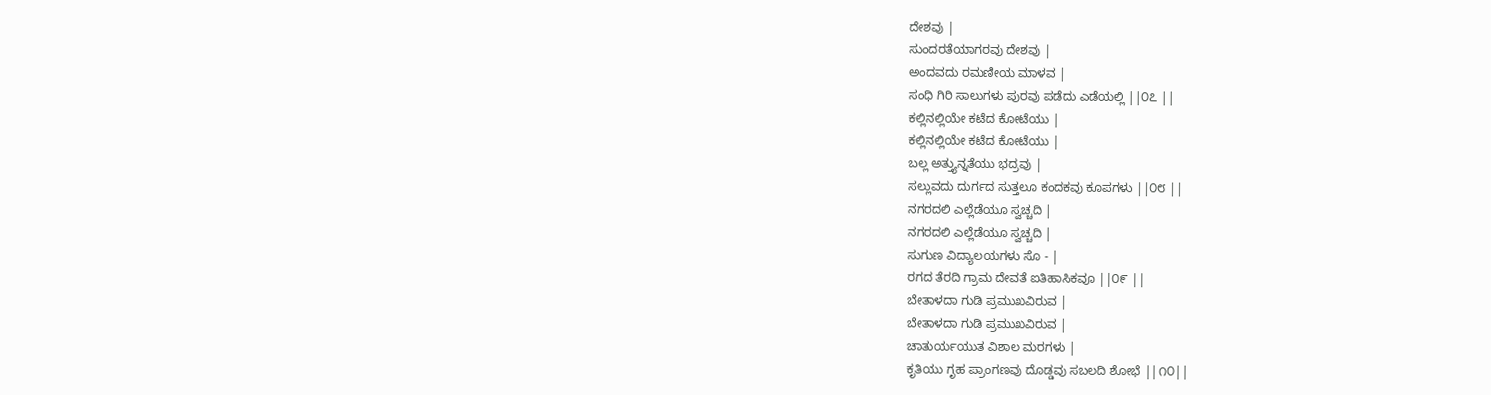ದೇಶವು |
ಸುಂದರತೆಯಾಗರವು ದೇಶವು |
ಅಂದವದು ರಮಣೀಯ ಮಾಳವ |
ಸಂಧಿ ಗಿರಿ ಸಾಲುಗಳು ಪುರವು ಪಡೆದು ಎಡೆಯಲ್ಲಿ ||೦೭ ||
ಕಲ್ಲಿನಲ್ಲಿಯೇ ಕಟೆದ ಕೋಟೆಯು |
ಕಲ್ಲಿನಲ್ಲಿಯೇ ಕಟೆದ ಕೋಟೆಯು |
ಬಲ್ಲ ಅತ್ತ್ಯುನ್ನತೆಯು ಭದ್ರವು |
ಸಲ್ಲುವದು ದುರ್ಗದ ಸುತ್ತಲೂ ಕಂದಕವು ಕೂಪಗಳು ||೦೮ ||
ನಗರದಲಿ ಎಲ್ಲೆಡೆಯೂ ಸ್ವಚ್ಚದಿ |
ನಗರದಲಿ ಎಲ್ಲೆಡೆಯೂ ಸ್ವಚ್ಚದಿ |
ಸುಗುಣ ವಿದ್ಯಾಲಯಗಳು ಸೊ - |
ರಗದ ತೆರದಿ ಗ್ರಾಮ ದೇವತೆ ಐತಿಹಾಸಿಕವೂ ||೦೯ ||
ಬೇತಾಳದಾ ಗುಡಿ ಪ್ರಮುಖವಿರುವ |
ಬೇತಾಳದಾ ಗುಡಿ ಪ್ರಮುಖವಿರುವ |
ಚಾತುರ್ಯಯುತ ವಿಶಾಲ ಮರಗಳು |
ಕೃತಿಯು ಗೃಹ ಪ್ರಾಂಗಣವು ದೊಡ್ಡವು ಸಬಲದಿ ಶೋಭೆ ||೧೦||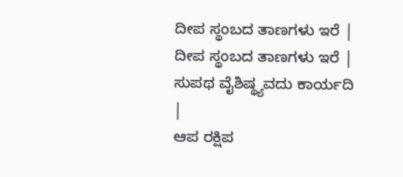ದೀಪ ಸ್ಥಂಬದ ತಾಣಗಳು ಇರೆ |
ದೀಪ ಸ್ಥಂಬದ ತಾಣಗಳು ಇರೆ |
ಸುಪಥ ವೈಶಿಷ್ಥ್ಯವದು ಕಾರ್ಯದಿ |
ಆಪ ರಕ್ಷಿಪ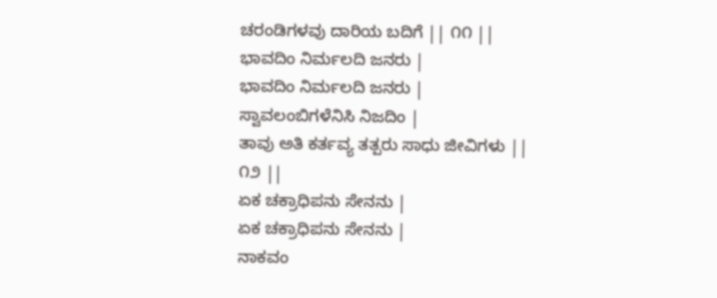ಚರಂಡಿಗಳವು ದಾರಿಯ ಬದಿಗೆ || ೧೧ ||
ಭಾವದಿಂ ನಿರ್ಮಲದಿ ಜನರು |
ಭಾವದಿಂ ನಿರ್ಮಲದಿ ಜನರು |
ಸ್ವಾವಲಂಬಿಗಳೆನಿಸಿ ನಿಜದಿಂ |
ತಾವು ಅತಿ ಕರ್ತವ್ಯ ತತ್ಪರು ಸಾಧು ಜೀವಿಗಳು || ೧೨ ||
ಏಕ ಚಕ್ರಾಧಿಪನು ಸೇನನು |
ಏಕ ಚಕ್ರಾಧಿಪನು ಸೇನನು |
ನಾಕವಂ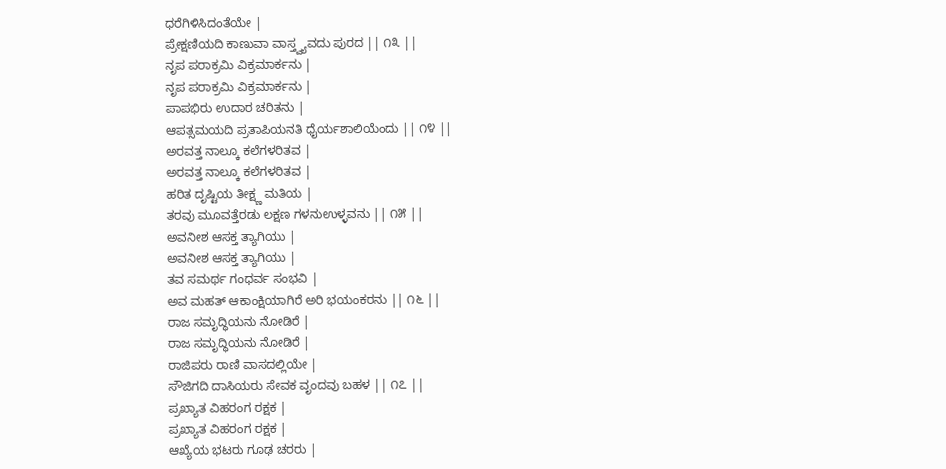ಧರೆಗಿಳಿಸಿದಂತೆಯೇ |
ಪ್ರೇಕ್ಷಣಿಯದಿ ಕಾಣುವಾ ವಾಸ್ತ್ವ್ಯವದು ಪುರದ || ೧೩ ||
ನೃಪ ಪರಾಕ್ರಮಿ ವಿಕ್ರಮಾರ್ಕನು |
ನೃಪ ಪರಾಕ್ರಮಿ ವಿಕ್ರಮಾರ್ಕನು |
ಪಾಪಭಿರು ಉದಾರ ಚರಿತನು |
ಆಪತ್ಸಮಯದಿ ಪ್ರತಾಪಿಯನತಿ ಧೈರ್ಯಶಾಲಿಯೆಂದು || ೧೪ ||
ಅರವತ್ತ ನಾಲ್ಕೂ ಕಲೆಗಳರಿತವ |
ಅರವತ್ತ ನಾಲ್ಕೂ ಕಲೆಗಳರಿತವ |
ಹರಿತ ದೃಷ್ಟಿಯ ತೀಕ್ಷ್ಣ ಮತಿಯ |
ತರವು ಮೂವತ್ತೆರಡು ಲಕ್ಷಣ ಗಳನುಉಳ್ಳವನು || ೧೫ ||
ಅವನೀಶ ಆಸಕ್ತ ತ್ಯಾಗಿಯು |
ಅವನೀಶ ಆಸಕ್ತ ತ್ಯಾಗಿಯು |
ತವ ಸಮರ್ಥ ಗಂಧರ್ವ ಸಂಭವಿ |
ಅವ ಮಹತ್ ಆಕಾಂಕ್ಷಿಯಾಗಿರೆ ಅರಿ ಭಯಂಕರನು || ೧೬ ||
ರಾಜ ಸಮೃದ್ಧಿಯನು ನೋಡಿರೆ |
ರಾಜ ಸಮೃದ್ಧಿಯನು ನೋಡಿರೆ |
ರಾಜಿಪರು ರಾಣಿ ವಾಸದಲ್ಲಿಯೇ |
ಸೌಜಿಗದಿ ದಾಸಿಯರು ಸೇವಕ ವೃಂದವು ಬಹಳ || ೧೭ ||
ಪ್ರಖ್ಯಾತ ವಿಹರಂಗ ರಕ್ಷಕ |
ಪ್ರಖ್ಯಾತ ವಿಹರಂಗ ರಕ್ಷಕ |
ಆಖ್ಯೆಯ ಭಟರು ಗೂಢ ಚರರು |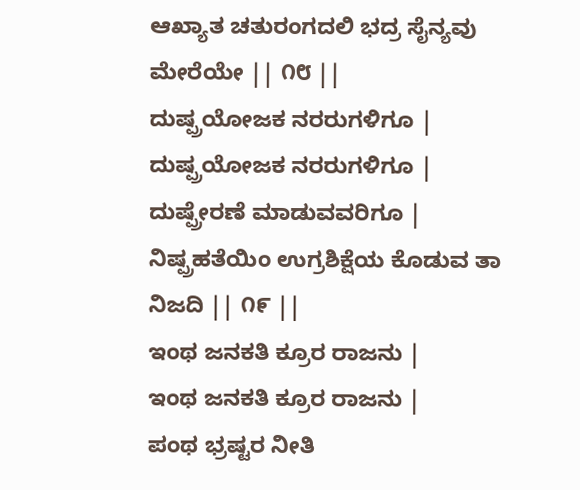ಆಖ್ಯಾತ ಚತುರಂಗದಲಿ ಭದ್ರ ಸೈನ್ಯವು ಮೇರೆಯೇ || ೧೮ ||
ದುಷ್ಪ್ರಯೋಜಕ ನರರುಗಳಿಗೂ |
ದುಷ್ಪ್ರಯೋಜಕ ನರರುಗಳಿಗೂ |
ದುಷ್ಪ್ರೇರಣೆ ಮಾಡುವವರಿಗೂ |
ನಿಷ್ಪ್ರಹತೆಯಿಂ ಉಗ್ರಶಿಕ್ಷೆಯ ಕೊಡುವ ತಾ ನಿಜದಿ || ೧೯ ||
ಇಂಥ ಜನಕತಿ ಕ್ರೂರ ರಾಜನು |
ಇಂಥ ಜನಕತಿ ಕ್ರೂರ ರಾಜನು |
ಪಂಥ ಭ್ರಷ್ಟರ ನೀತಿ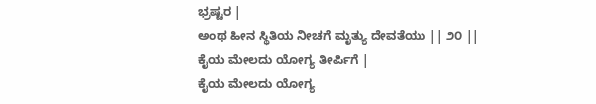ಭ್ರಷ್ಟರ |
ಅಂಥ ಹೀನ ಸ್ಥಿತಿಯ ನೀಚಗೆ ಮೃತ್ಯು ದೇವತೆಯು || ೨೦ ||
ಕೈಯ ಮೇಲದು ಯೋಗ್ಯ ತೀರ್ಪಿಗೆ |
ಕೈಯ ಮೇಲದು ಯೋಗ್ಯ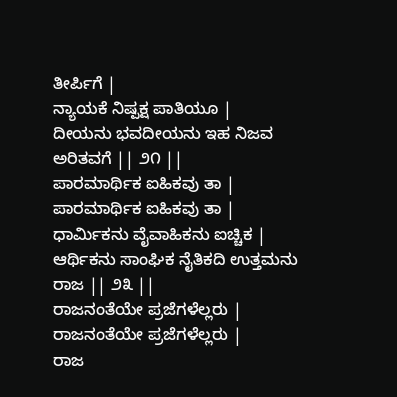ತೀರ್ಪಿಗೆ |
ನ್ಯಾಯಕೆ ನಿಷ್ಪಕ್ಷ ಪಾತಿಯೂ |
ದೀಯನು ಭವದೀಯನು ಇಹ ನಿಜವ ಅರಿತವಗೆ || ೨೧ ||
ಪಾರಮಾರ್ಥಿಕ ಐಹಿಕವು ತಾ |
ಪಾರಮಾರ್ಥಿಕ ಐಹಿಕವು ತಾ |
ಧಾರ್ಮಿಕನು ವೈವಾಹಿಕನು ಐಚ್ಚಿಕ |
ಆರ್ಥಿಕನು ಸಾಂಘಿಕ ನೈತಿಕದಿ ಉತ್ತಮನು ರಾಜ || ೨೩ ||
ರಾಜನಂತೆಯೇ ಪ್ರಜೆಗಳೆಲ್ಲರು |
ರಾಜನಂತೆಯೇ ಪ್ರಜೆಗಳೆಲ್ಲರು |
ರಾಜ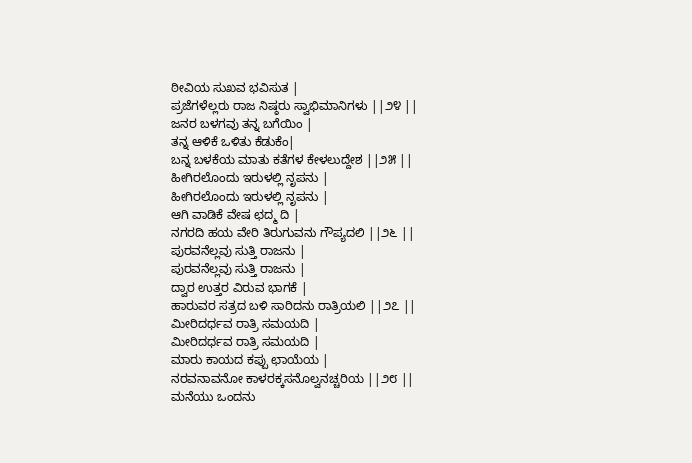ಠೀವಿಯ ಸುಖವ ಭವಿಸುತ |
ಪ್ರಜೆಗಳೆಲ್ಲರು ರಾಜ ನಿಷ್ಠರು ಸ್ವಾಭಿಮಾನಿಗಳು ||೨೪ ||
ಜನರ ಬಳಗವು ತನ್ನ ಬಗೆಯಿಂ |
ತನ್ನ ಆಳಿಕೆ ಒಳಿತು ಕೆಡುಕೆಂ|
ಬನ್ನ ಬಳಕೆಯ ಮಾತು ಕತೆಗಳ ಕೇಳಲುದ್ದೇಶ ||೨೫ ||
ಹೀಗಿರಲೊಂದು ಇರುಳಲ್ಲಿ ನೃಪನು |
ಹೀಗಿರಲೊಂದು ಇರುಳಲ್ಲಿ ನೃಪನು |
ಆಗಿ ವಾಡಿಕೆ ವೇಷ ಛದ್ಮ ದಿ |
ನಗರದಿ ಹಯ ವೇರಿ ತಿರುಗುವನು ಗೌಪ್ಯದಲಿ ||೨೬ ||
ಪುರವನೆಲ್ಲವು ಸುತ್ತಿ ರಾಜನು |
ಪುರವನೆಲ್ಲವು ಸುತ್ತಿ ರಾಜನು |
ದ್ವಾರ ಉತ್ತರ ವಿರುವ ಭಾಗಕೆ |
ಹಾರುವರ ಸತ್ರದ ಬಳಿ ಸಾರಿದನು ರಾತ್ರಿಯಲಿ ||೨೭ ||
ಮೀರಿದರ್ಧವ ರಾತ್ರಿ ಸಮಯದಿ |
ಮೀರಿದರ್ಧವ ರಾತ್ರಿ ಸಮಯದಿ |
ಮಾರು ಕಾಯದ ಕಪ್ಪು ಛಾಯೆಯ |
ನರವನಾವನೋ ಕಾಳರಕ್ಕಸನೊಲ್ವನಚ್ಚರಿಯ ||೨೮ ||
ಮನೆಯು ಒಂದನು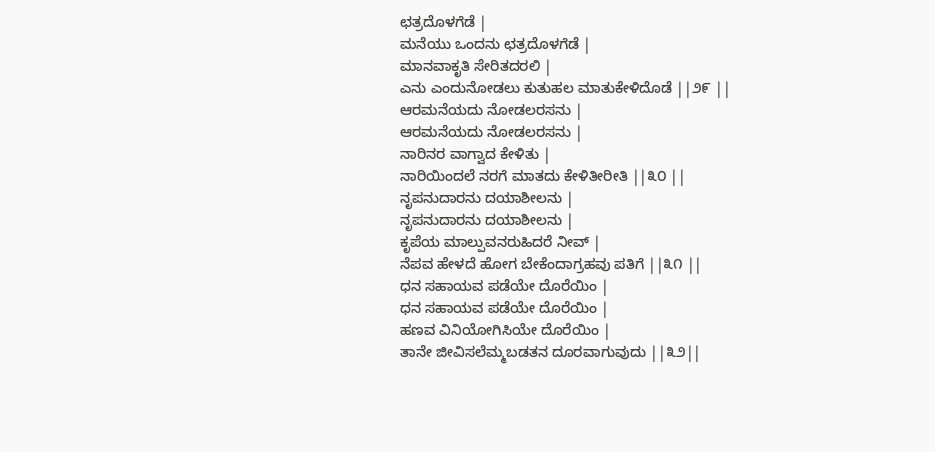ಛತ್ರದೊಳಗೆಡೆ |
ಮನೆಯು ಒಂದನು ಛತ್ರದೊಳಗೆಡೆ |
ಮಾನವಾಕೃತಿ ಸೇರಿತದರಲಿ |
ಎನು ಎಂದುನೋಡಲು ಕುತುಹಲ ಮಾತುಕೇಳಿದೊಡೆ ||೨೯ ||
ಆರಮನೆಯದು ನೋಡಲರಸನು |
ಆರಮನೆಯದು ನೋಡಲರಸನು |
ನಾರಿನರ ವಾಗ್ವಾದ ಕೇಳಿತು |
ನಾರಿಯಿಂದಲೆ ನರಗೆ ಮಾತದು ಕೇಳಿತೀರೀತಿ ||೩೦ ||
ನೃಪನುದಾರನು ದಯಾಶೀಲನು |
ನೃಪನುದಾರನು ದಯಾಶೀಲನು |
ಕೃಪೆಯ ಮಾಲ್ಪುವನರುಹಿದರೆ ನೀವ್ |
ನೆಪವ ಹೇಳದೆ ಹೋಗ ಬೇಕೆಂದಾಗ್ರಹವು ಪತಿಗೆ ||೩೧ ||
ಧನ ಸಹಾಯವ ಪಡೆಯೇ ದೊರೆಯಿಂ |
ಧನ ಸಹಾಯವ ಪಡೆಯೇ ದೊರೆಯಿಂ |
ಹಣವ ವಿನಿಯೋಗಿಸಿಯೇ ದೊರೆಯಿಂ |
ತಾನೇ ಜೀವಿಸಲೆಮ್ಮಬಡತನ ದೂರವಾಗುವುದು ||೩೨||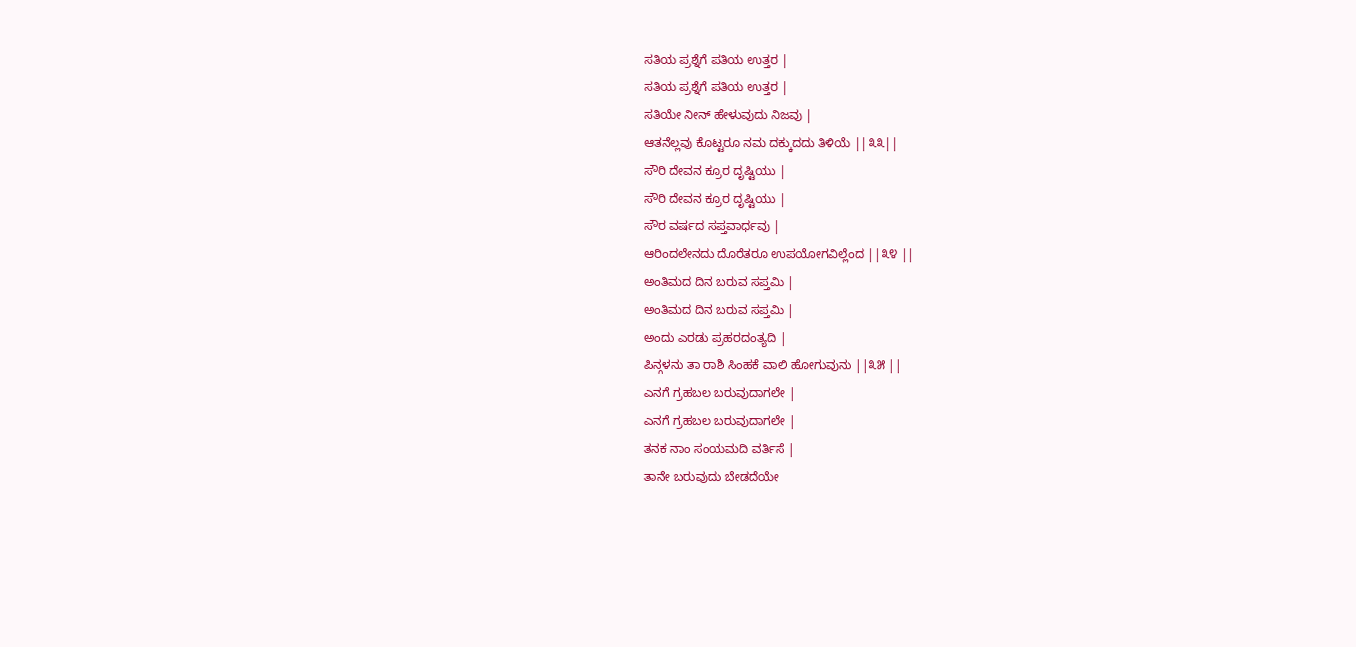ಸತಿಯ ಪ್ರಶ್ನೆಗೆ ಪತಿಯ ಉತ್ತರ |
ಸತಿಯ ಪ್ರಶ್ನೆಗೆ ಪತಿಯ ಉತ್ತರ |
ಸತಿಯೇ ನೀನ್ ಹೇಳುವುದು ನಿಜವು |
ಆತನೆಲ್ಲವು ಕೊಟ್ಟರೂ ನಮ ದಕ್ಕುದದು ತಿಳಿಯೆ ||೩೩||
ಸೌರಿ ದೇವನ ಕ್ರೂರ ದೃಷ್ಟಿಯು |
ಸೌರಿ ದೇವನ ಕ್ರೂರ ದೃಷ್ಟಿಯು |
ಸೌರ ವರ್ಷದ ಸಪ್ತವಾರ್ಧವು |
ಆರಿಂದಲೇನದು ದೊರೆತರೂ ಉಪಯೋಗವಿಲ್ಲೆಂದ ||೩೪ ||
ಅಂತಿಮದ ದಿನ ಬರುವ ಸಪ್ತಮಿ |
ಅಂತಿಮದ ದಿನ ಬರುವ ಸಪ್ತಮಿ |
ಅಂದು ಎರಡು ಪ್ರಹರದಂತ್ಯದಿ |
ಪಿನ್ಗಳನು ತಾ ರಾಶಿ ಸಿಂಹಕೆ ವಾಲಿ ಹೋಗುವುನು ||೩೫ ||
ಎನಗೆ ಗ್ರಹಬಲ ಬರುವುದಾಗಲೇ |
ಎನಗೆ ಗ್ರಹಬಲ ಬರುವುದಾಗಲೇ |
ತನಕ ನಾಂ ಸಂಯಮದಿ ವರ್ತಿಸೆ |
ತಾನೇ ಬರುವುದು ಬೇಡದೆಯೇ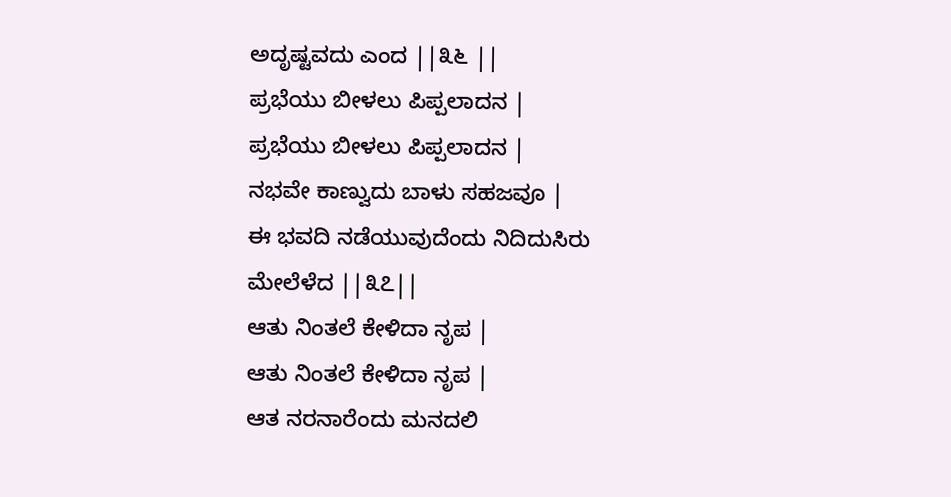ಅದೃಷ್ಟವದು ಎಂದ ||೩೬ ||
ಪ್ರಭೆಯು ಬೀಳಲು ಪಿಪ್ಪಲಾದನ |
ಪ್ರಭೆಯು ಬೀಳಲು ಪಿಪ್ಪಲಾದನ |
ನಭವೇ ಕಾಣ್ವುದು ಬಾಳು ಸಹಜವೂ |
ಈ ಭವದಿ ನಡೆಯುವುದೆಂದು ನಿದಿದುಸಿರು ಮೇಲೆಳೆದ ||೩೭||
ಆತು ನಿಂತಲೆ ಕೇಳಿದಾ ನೃಪ |
ಆತು ನಿಂತಲೆ ಕೇಳಿದಾ ನೃಪ |
ಆತ ನರನಾರೆಂದು ಮನದಲಿ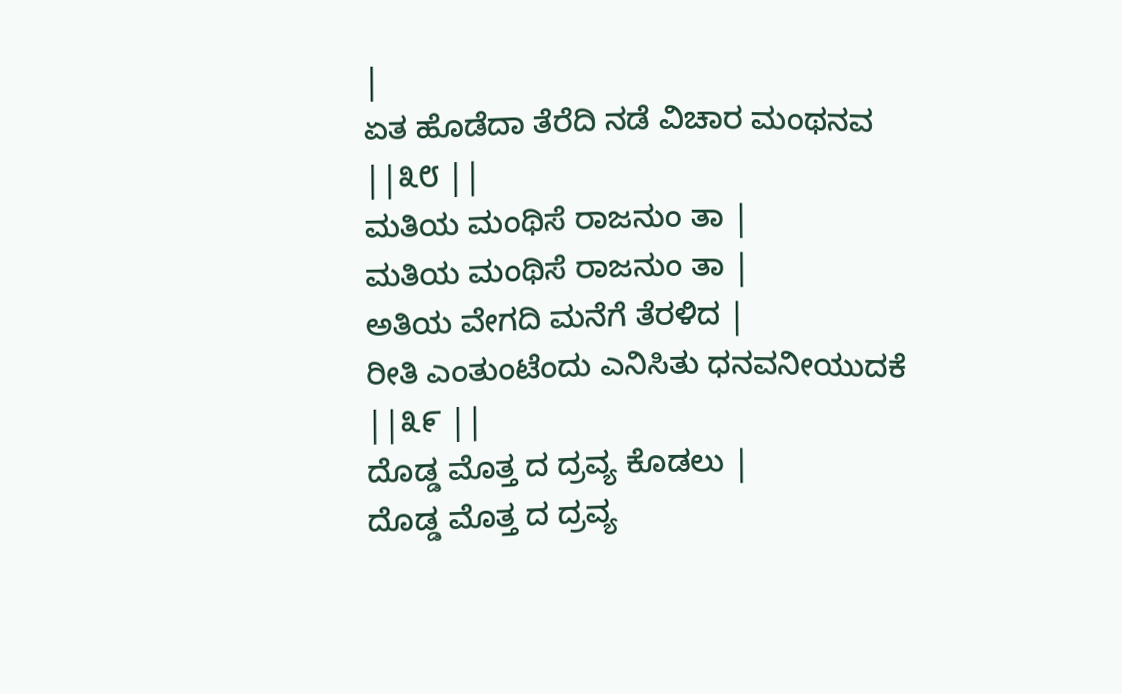|
ಏತ ಹೊಡೆದಾ ತೆರೆದಿ ನಡೆ ವಿಚಾರ ಮಂಥನವ ||೩೮ ||
ಮತಿಯ ಮಂಥಿಸೆ ರಾಜನುಂ ತಾ |
ಮತಿಯ ಮಂಥಿಸೆ ರಾಜನುಂ ತಾ |
ಅತಿಯ ವೇಗದಿ ಮನೆಗೆ ತೆರಳಿದ |
ರೀತಿ ಎಂತುಂಟೆಂದು ಎನಿಸಿತು ಧನವನೀಯುದಕೆ ||೩೯ ||
ದೊಡ್ಡ ಮೊತ್ತ ದ ದ್ರವ್ಯ ಕೊಡಲು |
ದೊಡ್ಡ ಮೊತ್ತ ದ ದ್ರವ್ಯ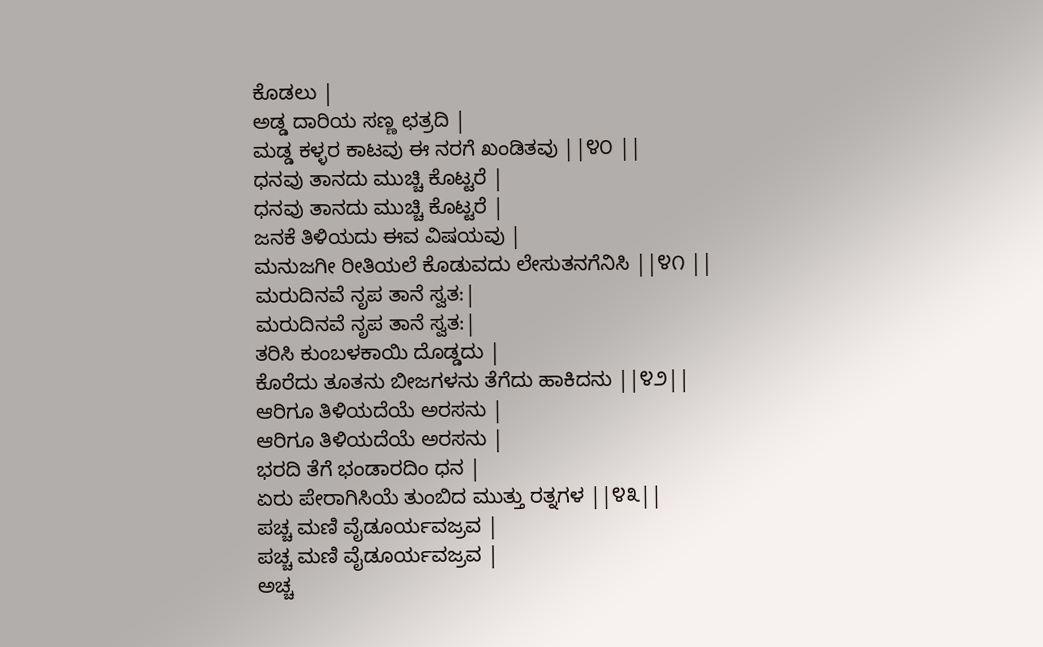ಕೊಡಲು |
ಅಡ್ಡ ದಾರಿಯ ಸಣ್ಣ ಛತ್ರದಿ |
ಮಡ್ಡ ಕಳ್ಳರ ಕಾಟವು ಈ ನರಗೆ ಖಂಡಿತವು ||೪೦ ||
ಧನವು ತಾನದು ಮುಚ್ಚಿ ಕೊಟ್ಟರೆ |
ಧನವು ತಾನದು ಮುಚ್ಚಿ ಕೊಟ್ಟರೆ |
ಜನಕೆ ತಿಳಿಯದು ಈವ ವಿಷಯವು |
ಮನುಜಗೀ ರೀತಿಯಲೆ ಕೊಡುವದು ಲೇಸುತನಗೆನಿಸಿ ||೪೧ ||
ಮರುದಿನವೆ ನೃಪ ತಾನೆ ಸ್ವತ:|
ಮರುದಿನವೆ ನೃಪ ತಾನೆ ಸ್ವತ:|
ತರಿಸಿ ಕುಂಬಳಕಾಯಿ ದೊಡ್ಡದು |
ಕೊರೆದು ತೂತನು ಬೀಜಗಳನು ತೆಗೆದು ಹಾಕಿದನು ||೪೨||
ಆರಿಗೂ ತಿಳಿಯದೆಯೆ ಅರಸನು |
ಆರಿಗೂ ತಿಳಿಯದೆಯೆ ಅರಸನು |
ಭರದಿ ತೆಗೆ ಭಂಡಾರದಿಂ ಧನ |
ಏರು ಪೇರಾಗಿಸಿಯೆ ತುಂಬಿದ ಮುತ್ತು ರತ್ನಗಳ ||೪೩||
ಪಚ್ಚ ಮಣಿ ವೈಡೂರ್ಯವಜ್ರವ |
ಪಚ್ಚ ಮಣಿ ವೈಡೂರ್ಯವಜ್ರವ |
ಅಚ್ಚ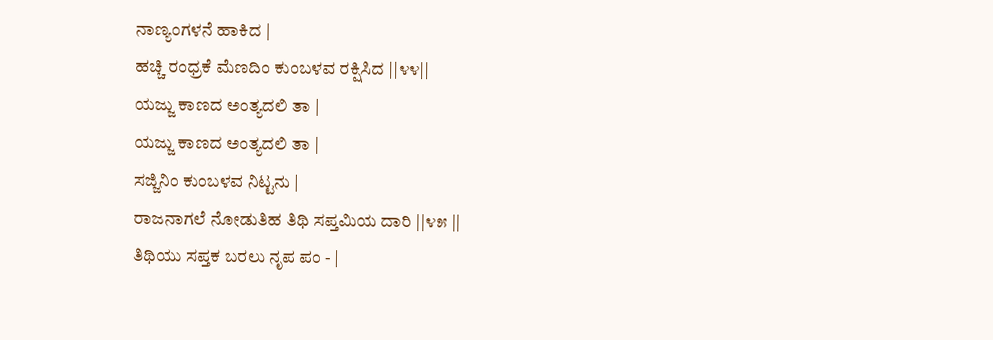ನಾಣ್ಯಂಗಳನೆ ಹಾಕಿದ |
ಹಚ್ಚಿ ರಂಧ್ರಕೆ ಮೆಣದಿಂ ಕುಂಬಳವ ರಕ್ಷಿಸಿದ ||೪೪||
ಯಜ್ಜು ಕಾಣದ ಅಂತ್ಯದಲಿ ತಾ |
ಯಜ್ಜು ಕಾಣದ ಅಂತ್ಯದಲಿ ತಾ |
ಸಜ್ಜಿನಿಂ ಕುಂಬಳವ ನಿಟ್ಟನು |
ರಾಜನಾಗಲೆ ನೋಡುತಿಹ ತಿಥಿ ಸಪ್ತಮಿಯ ದಾರಿ ||೪೫ ||
ತಿಥಿಯು ಸಪ್ತಕ ಬರಲು ನೃಪ ಪಂ - |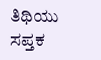ತಿಥಿಯು ಸಪ್ತಕ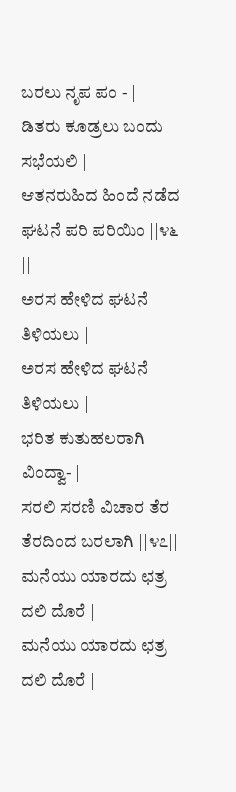ಬರಲು ನೃಪ ಪಂ - |
ಡಿತರು ಕೂಡ್ರಲು ಬಂದು ಸಭೆಯಲಿ |
ಆತನರುಹಿದ ಹಿಂದೆ ನಡೆದ ಘಟನೆ ಪರಿ ಪರಿಯಿಂ ||೪೬ ||
ಅರಸ ಹೇಳಿದ ಘಟನೆ ತಿಳಿಯಲು |
ಅರಸ ಹೇಳಿದ ಘಟನೆ ತಿಳಿಯಲು |
ಭರಿತ ಕುತುಹಲರಾಗಿ ವಿಂದ್ವಾ- |
ಸರಲಿ ಸರಣಿ ವಿಚಾರ ತೆರ ತೆರದಿಂದ ಬರಲಾಗಿ ||೪೭||
ಮನೆಯು ಯಾರದು ಛತ್ರ ದಲಿ ದೊರೆ |
ಮನೆಯು ಯಾರದು ಛತ್ರ ದಲಿ ದೊರೆ |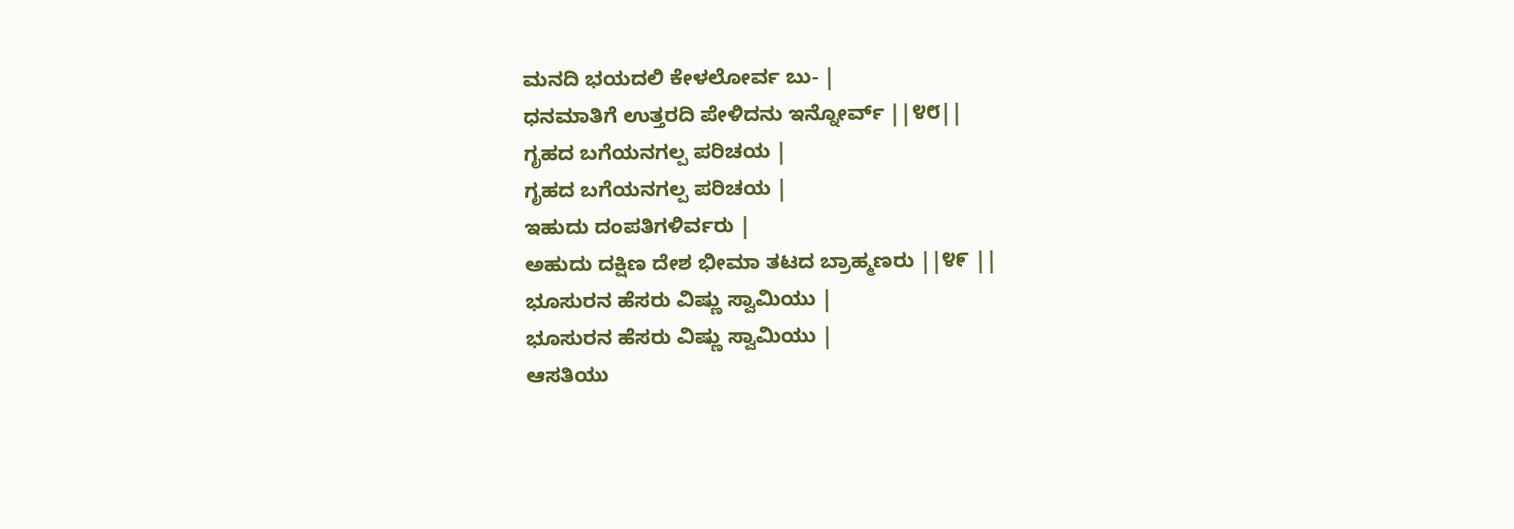ಮನದಿ ಭಯದಲಿ ಕೇಳಲೋರ್ವ ಬು- |
ಧನಮಾತಿಗೆ ಉತ್ತರದಿ ಪೇಳಿದನು ಇನ್ನೋರ್ವ್ ||೪೮||
ಗೃಹದ ಬಗೆಯನಗಲ್ಪ ಪರಿಚಯ |
ಗೃಹದ ಬಗೆಯನಗಲ್ಪ ಪರಿಚಯ |
ಇಹುದು ದಂಪತಿಗಳಿರ್ವರು |
ಅಹುದು ದಕ್ಷಿಣ ದೇಶ ಭೀಮಾ ತಟದ ಬ್ರಾಹ್ಮಣರು ||೪೯ ||
ಭೂಸುರನ ಹೆಸರು ವಿಷ್ಣು ಸ್ವಾಮಿಯು |
ಭೂಸುರನ ಹೆಸರು ವಿಷ್ಣು ಸ್ವಾಮಿಯು |
ಆಸತಿಯು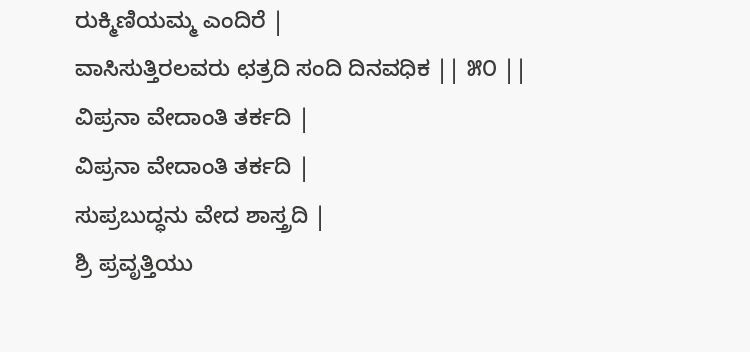ರುಕ್ಮಿಣಿಯಮ್ಮ ಎಂದಿರೆ |
ವಾಸಿಸುತ್ತಿರಲವರು ಛತ್ರದಿ ಸಂದಿ ದಿನವಧಿಕ || ೫೦ ||
ವಿಪ್ರನಾ ವೇದಾಂತಿ ತರ್ಕದಿ |
ವಿಪ್ರನಾ ವೇದಾಂತಿ ತರ್ಕದಿ |
ಸುಪ್ರಬುದ್ಧನು ವೇದ ಶಾಸ್ತ್ರದಿ |
ಶ್ರಿ ಪ್ರವೃತ್ತಿಯು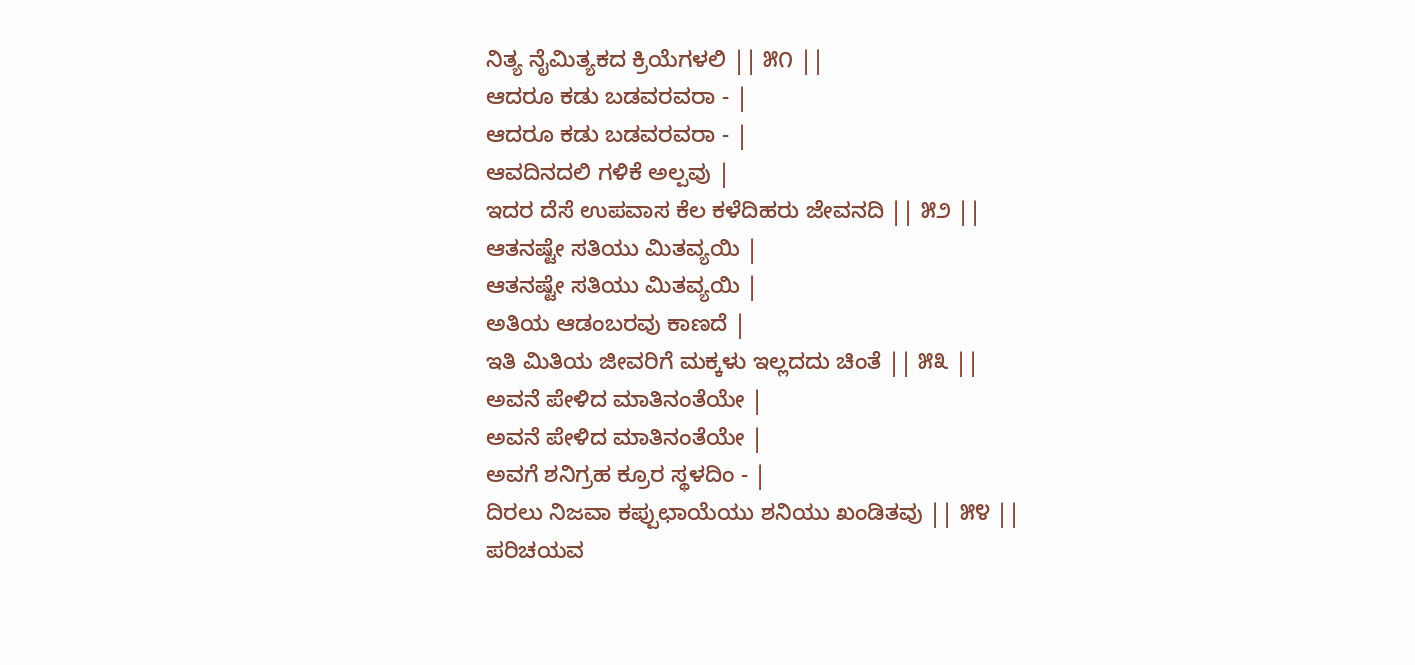ನಿತ್ಯ ನೈಮಿತ್ಯಕದ ಕ್ರಿಯೆಗಳಲಿ || ೫೧ ||
ಆದರೂ ಕಡು ಬಡವರವರಾ - |
ಆದರೂ ಕಡು ಬಡವರವರಾ - |
ಆವದಿನದಲಿ ಗಳಿಕೆ ಅಲ್ಪವು |
ಇದರ ದೆಸೆ ಉಪವಾಸ ಕೆಲ ಕಳೆದಿಹರು ಜೇವನದಿ || ೫೨ ||
ಆತನಷ್ಟೇ ಸತಿಯು ಮಿತವ್ಯಯಿ |
ಆತನಷ್ಟೇ ಸತಿಯು ಮಿತವ್ಯಯಿ |
ಅತಿಯ ಆಡಂಬರವು ಕಾಣದೆ |
ಇತಿ ಮಿತಿಯ ಜೀವರಿಗೆ ಮಕ್ಕಳು ಇಲ್ಲದದು ಚಿಂತೆ || ೫೩ ||
ಅವನೆ ಪೇಳಿದ ಮಾತಿನಂತೆಯೇ |
ಅವನೆ ಪೇಳಿದ ಮಾತಿನಂತೆಯೇ |
ಅವಗೆ ಶನಿಗ್ರಹ ಕ್ರೂರ ಸ್ಥಳದಿಂ - |
ದಿರಲು ನಿಜವಾ ಕಪ್ಪುಛಾಯೆಯು ಶನಿಯು ಖಂಡಿತವು || ೫೪ ||
ಪರಿಚಯವ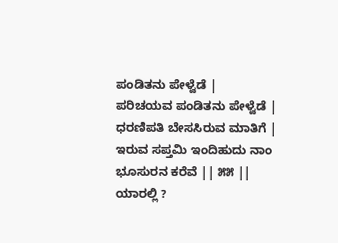ಪಂಡಿತನು ಪೇಳ್ವೆಡೆ |
ಪರಿಚಯವ ಪಂಡಿತನು ಪೇಳ್ವೆಡೆ |
ಧರಣಿಪತಿ ಬೇಸಸಿರುವ ಮಾತಿಗೆ |
ಇರುವ ಸಪ್ತಮಿ ಇಂದಿಹುದು ನಾಂ ಭೂಸುರನ ಕರೆವೆ || ೫೫ ||
ಯಾರಲ್ಲಿ ?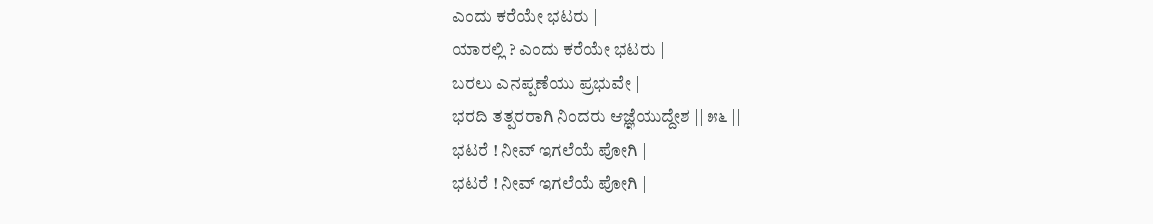ಎಂದು ಕರೆಯೇ ಭಟರು |
ಯಾರಲ್ಲಿ ? ಎಂದು ಕರೆಯೇ ಭಟರು |
ಬರಲು ಎನಪ್ಪಣೆಯು ಪ್ರಭುವೇ |
ಭರದಿ ತತ್ಪರರಾಗಿ ನಿಂದರು ಆಜ್ಞೆಯುದ್ದೇಶ || ೫೬ ||
ಭಟರೆ ! ನೀವ್ ಇಗಲೆಯೆ ಪೋಗಿ |
ಭಟರೆ ! ನೀವ್ ಇಗಲೆಯೆ ಪೋಗಿ |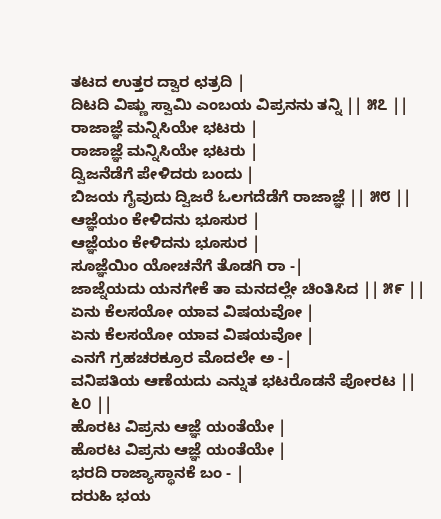ತಟದ ಉತ್ತರ ದ್ವಾರ ಛತ್ರದಿ |
ದಿಟದಿ ವಿಷ್ಣು ಸ್ವಾಮಿ ಎಂಬಯ ವಿಪ್ರನನು ತನ್ನಿ || ೫೭ ||
ರಾಜಾಜ್ಞೆ ಮನ್ನಿಸಿಯೇ ಭಟರು |
ರಾಜಾಜ್ಞೆ ಮನ್ನಿಸಿಯೇ ಭಟರು |
ದ್ವಿಜನೆಡೆಗೆ ಪೇಳಿದರು ಬಂದು |
ಬಿಜಯ ಗೈವುದು ದ್ವಿಜರೆ ಓಲಗದೆಡೆಗೆ ರಾಜಾಜ್ಞೆ || ೫೮ ||
ಆಜ್ಞೆಯಂ ಕೇಳಿದನು ಭೂಸುರ |
ಆಜ್ಞೆಯಂ ಕೇಳಿದನು ಭೂಸುರ |
ಸೂಜ್ಞೆಯಿಂ ಯೋಚನೆಗೆ ತೊಡಗಿ ರಾ -|
ಜಾಜ್ನೆಯದು ಯನಗೇಕೆ ತಾ ಮನದಲ್ಲೇ ಚಿಂತಿಸಿದ || ೫೯ ||
ಏನು ಕೆಲಸಯೋ ಯಾವ ವಿಷಯವೋ |
ಏನು ಕೆಲಸಯೋ ಯಾವ ವಿಷಯವೋ |
ಎನಗೆ ಗ್ರಹಚರಕ್ರೂರ ಮೊದಲೇ ಅ -|
ವನಿಪತಿಯ ಆಣೆಯದು ಎನ್ನುತ ಭಟರೊಡನೆ ಪೋರಟ || ೬೦ ||
ಹೊರಟ ವಿಪ್ರನು ಆಜ್ಞೆ ಯಂತೆಯೇ |
ಹೊರಟ ವಿಪ್ರನು ಆಜ್ಞೆ ಯಂತೆಯೇ |
ಭರದಿ ರಾಜ್ಯಾಸ್ಥಾನಕೆ ಬಂ - |
ದರುಹಿ ಭಯ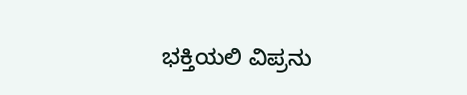ಭಕ್ತಿಯಲಿ ವಿಪ್ರನು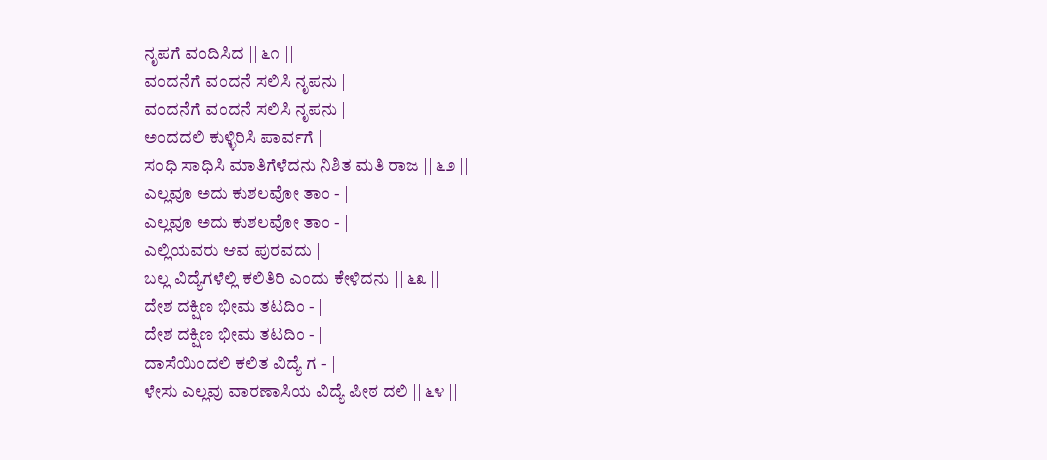ನೃಪಗೆ ವಂದಿಸಿದ || ೬೧ ||
ವಂದನೆಗೆ ವಂದನೆ ಸಲಿಸಿ ನೃಪನು |
ವಂದನೆಗೆ ವಂದನೆ ಸಲಿಸಿ ನೃಪನು |
ಅಂದದಲಿ ಕುಳ್ಳಿರಿಸಿ ಪಾರ್ವಗೆ |
ಸಂಧಿ ಸಾಧಿಸಿ ಮಾತಿಗೆಳೆದನು ನಿಶಿತ ಮತಿ ರಾಜ || ೬೨ ||
ಎಲ್ಲವೂ ಅದು ಕುಶಲವೋ ತಾಂ - |
ಎಲ್ಲವೂ ಅದು ಕುಶಲವೋ ತಾಂ - |
ಎಲ್ಲಿಯವರು ಆವ ಪುರವದು |
ಬಲ್ಲ ವಿದ್ಯೆಗಳೆಲ್ಲಿ ಕಲಿತಿರಿ ಎಂದು ಕೇಳಿದನು || ೬೩ ||
ದೇಶ ದಕ್ಷಿಣ ಭೀಮ ತಟದಿಂ - |
ದೇಶ ದಕ್ಷಿಣ ಭೀಮ ತಟದಿಂ - |
ದಾಸೆಯಿಂದಲಿ ಕಲಿತ ವಿದ್ಯೆ ಗ - |
ಳೇಸು ಎಲ್ಲವು ವಾರಣಾಸಿಯ ವಿದ್ಯೆ ಪೀಠ ದಲಿ || ೬೪ ||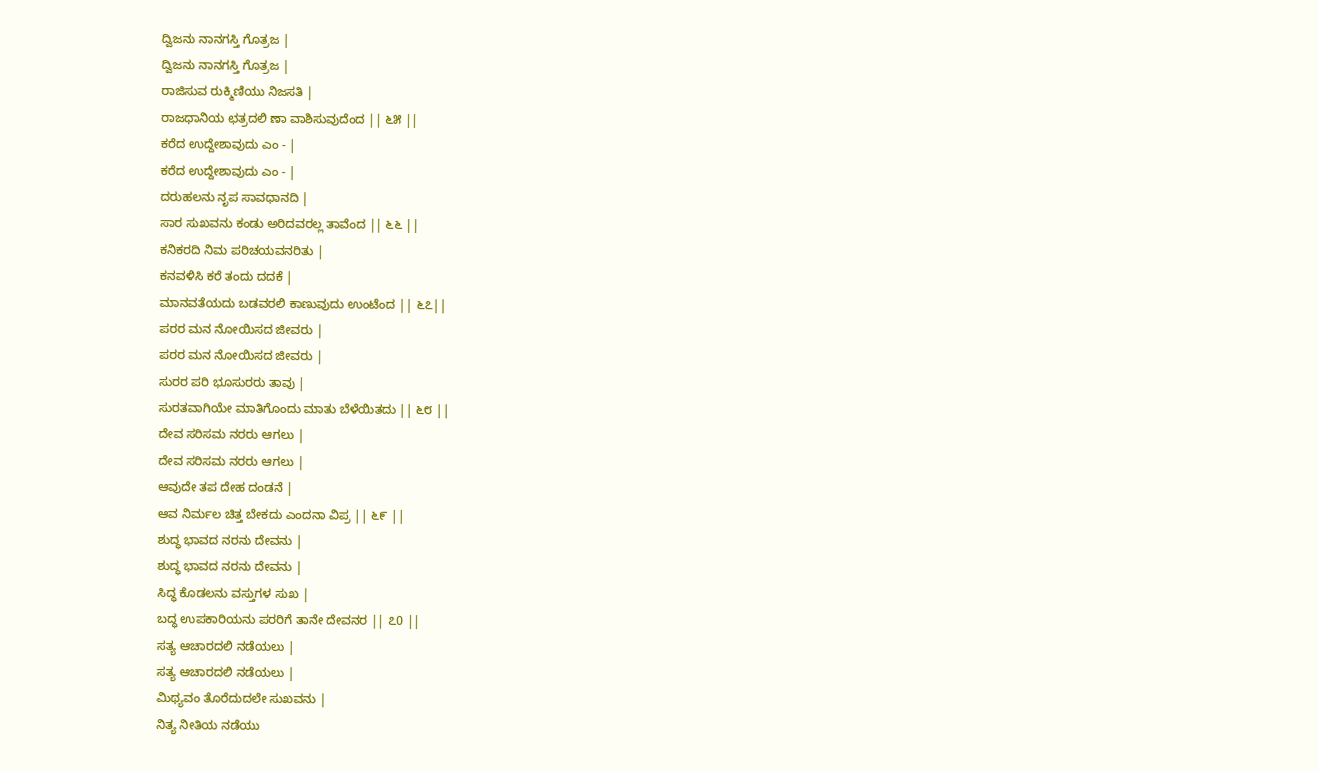ದ್ವಿಜನು ನಾನಗಸ್ತಿ ಗೊತ್ರಜ |
ದ್ವಿಜನು ನಾನಗಸ್ತಿ ಗೊತ್ರಜ |
ರಾಜಿಸುವ ರುಕ್ಮಿಣಿಯು ನಿಜಸತಿ |
ರಾಜಧಾನಿಯ ಛತ್ರದಲಿ ಣಾ ವಾಶಿಸುವುದೆಂದ || ೬೫ ||
ಕರೆದ ಉದ್ದೇಶಾವುದು ಎಂ - |
ಕರೆದ ಉದ್ದೇಶಾವುದು ಎಂ - |
ದರುಹಲನು ನೃಪ ಸಾವಧಾನದಿ |
ಸಾರ ಸುಖವನು ಕಂಡು ಅರಿದವರಲ್ಲ ತಾವೆಂದ || ೬೬ ||
ಕನಿಕರದಿ ನಿಮ ಪರಿಚಯವನರಿತು |
ಕನವಳಿಸಿ ಕರೆ ತಂದು ದದಕೆ |
ಮಾನವತೆಯದು ಬಡವರಲಿ ಕಾಣುವುದು ಉಂಟೆಂದ || ೬೭||
ಪರರ ಮನ ನೋಯಿಸದ ಜೀವರು |
ಪರರ ಮನ ನೋಯಿಸದ ಜೀವರು |
ಸುರರ ಪರಿ ಭೂಸುರರು ತಾವು |
ಸುರತವಾಗಿಯೇ ಮಾತಿಗೊಂದು ಮಾತು ಬೆಳೆಯಿತದು || ೬೮ ||
ದೇವ ಸರಿಸಮ ನರರು ಆಗಲು |
ದೇವ ಸರಿಸಮ ನರರು ಆಗಲು |
ಆವುದೇ ತಪ ದೇಹ ದಂಡನೆ |
ಆವ ನಿರ್ಮಲ ಚಿತ್ತ ಬೇಕದು ಎಂದನಾ ವಿಪ್ರ || ೬೯ ||
ಶುದ್ಧ ಭಾವದ ನರನು ದೇವನು |
ಶುದ್ಧ ಭಾವದ ನರನು ದೇವನು |
ಸಿದ್ಧ ಕೊಡಲನು ವಸ್ತುಗಳ ಸುಖ |
ಬದ್ಧ ಉಪಕಾರಿಯನು ಪರರಿಗೆ ತಾನೇ ದೇವನರ || ೭0 ||
ಸತ್ಯ ಆಚಾರದಲಿ ನಡೆಯಲು |
ಸತ್ಯ ಆಚಾರದಲಿ ನಡೆಯಲು |
ಮಿಥ್ಯವಂ ತೊರೆದುದಲೇ ಸುಖವನು |
ನಿತ್ಯ ನೀತಿಯ ನಡೆಯು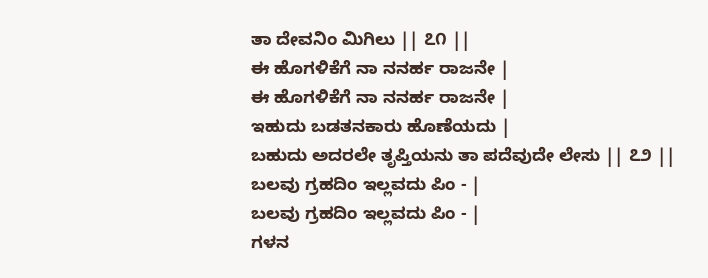ತಾ ದೇವನಿಂ ಮಿಗಿಲು || ೭೧ ||
ಈ ಹೊಗಳಿಕೆಗೆ ನಾ ನನರ್ಹ ರಾಜನೇ |
ಈ ಹೊಗಳಿಕೆಗೆ ನಾ ನನರ್ಹ ರಾಜನೇ |
ಇಹುದು ಬಡತನಕಾರು ಹೊಣೆಯದು |
ಬಹುದು ಅದರಲೇ ತೃಪ್ತಿಯನು ತಾ ಪದೆವುದೇ ಲೇಸು || ೭೨ ||
ಬಲವು ಗ್ರಹದಿಂ ಇಲ್ಲವದು ಪಿಂ - |
ಬಲವು ಗ್ರಹದಿಂ ಇಲ್ಲವದು ಪಿಂ - |
ಗಳನ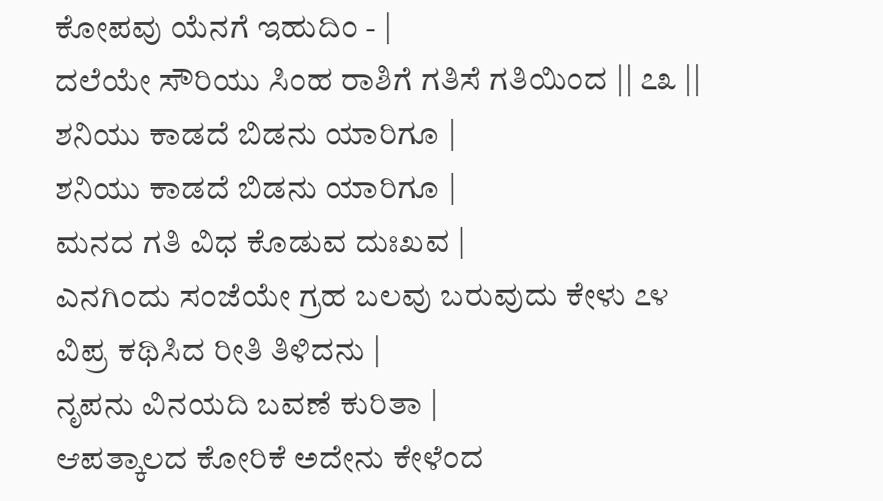ಕೋಪವು ಯೆನಗೆ ಇಹುದಿಂ - |
ದಲೆಯೇ ಸೌರಿಯು ಸಿಂಹ ರಾಶಿಗೆ ಗತಿಸೆ ಗತಿಯಿಂದ || ೭೩ ||
ಶನಿಯು ಕಾಡದೆ ಬಿಡನು ಯಾರಿಗೂ |
ಶನಿಯು ಕಾಡದೆ ಬಿಡನು ಯಾರಿಗೂ |
ಮನದ ಗತಿ ವಿಧ ಕೊಡುವ ದುಃಖವ |
ಎನಗಿಂದು ಸಂಜೆಯೇ ಗ್ರಹ ಬಲವು ಬರುವುದು ಕೇಳು ೭೪
ವಿಪ್ರ ಕಥಿಸಿದ ರೀತಿ ತಿಳಿದನು |
ನೃಪನು ವಿನಯದಿ ಬವಣೆ ಕುರಿತಾ |
ಆಪತ್ಕಾಲದ ಕೋರಿಕೆ ಅದೇನು ಕೇಳೆಂದ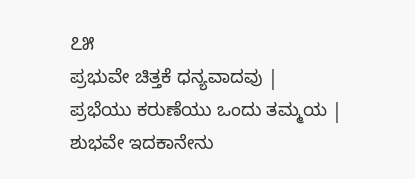೭೫
ಪ್ರಭುವೇ ಚಿತ್ತಕೆ ಧನ್ಯವಾದವು |
ಪ್ರಭೆಯು ಕರುಣೆಯು ಒಂದು ತಮ್ಮಯ |
ಶುಭವೇ ಇದಕಾನೇನು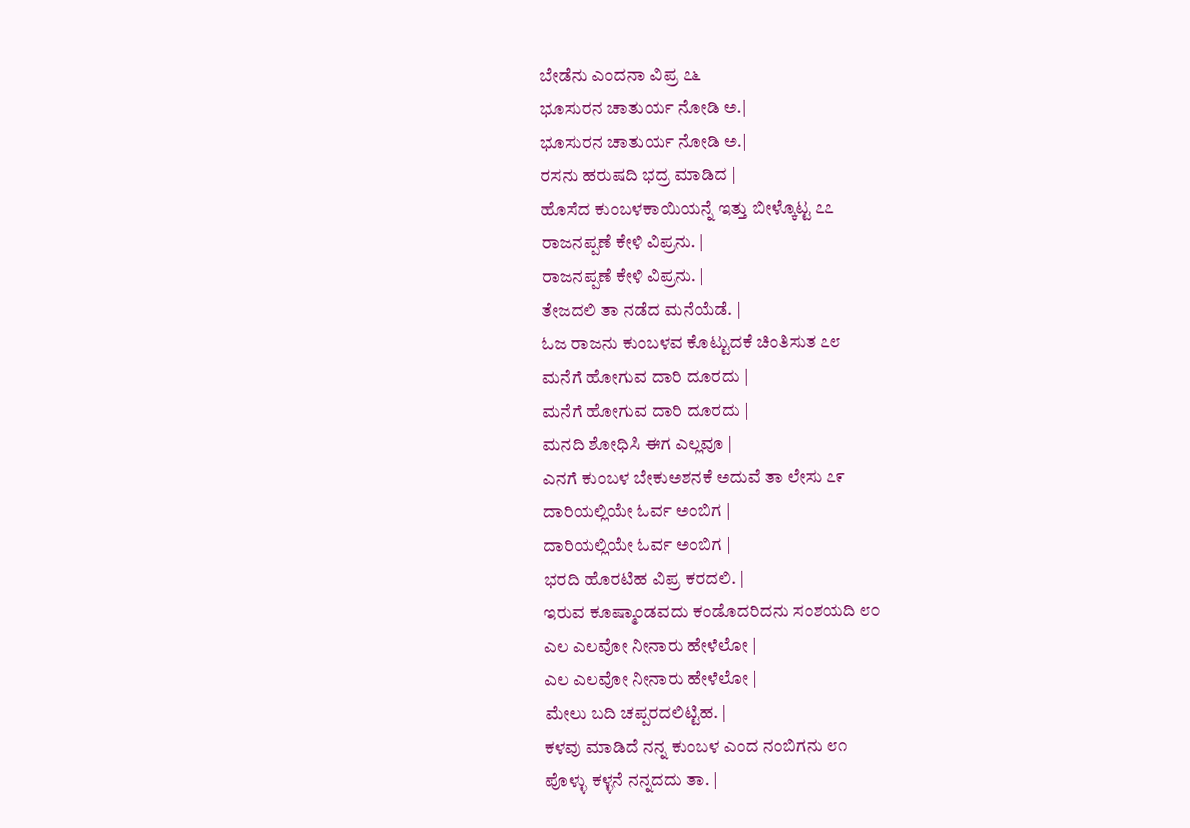ಬೇಡೆನು ಎಂದನಾ ವಿಪ್ರ ೭೬
ಭೂಸುರನ ಚಾತುರ್ಯ ನೋಡಿ ಅ.|
ಭೂಸುರನ ಚಾತುರ್ಯ ನೋಡಿ ಅ.|
ರಸನು ಹರುಷದಿ ಭದ್ರ ಮಾಡಿದ |
ಹೊಸೆದ ಕುಂಬಳಕಾಯಿಯನ್ನೆ ಇತ್ತು ಬೀಳ್ಕೊಟ್ಟ ೭೭
ರಾಜನಪ್ಪಣೆ ಕೇಳಿ ವಿಪ್ರನು. |
ರಾಜನಪ್ಪಣೆ ಕೇಳಿ ವಿಪ್ರನು. |
ತೇಜದಲಿ ತಾ ನಡೆದ ಮನೆಯೆಡೆ. |
ಓಜ ರಾಜನು ಕುಂಬಳವ ಕೊಟ್ಟುದಕೆ ಚಿಂತಿಸುತ ೭೮
ಮನೆಗೆ ಹೋಗುವ ದಾರಿ ದೂರದು |
ಮನೆಗೆ ಹೋಗುವ ದಾರಿ ದೂರದು |
ಮನದಿ ಶೋಧಿಸಿ ಈಗ ಎಲ್ಲವೂ |
ಎನಗೆ ಕುಂಬಳ ಬೇಕುಅಶನಕೆ ಅದುವೆ ತಾ ಲೇಸು ೭೯
ದಾರಿಯಲ್ಲಿಯೇ ಓರ್ವ ಅಂಬಿಗ |
ದಾರಿಯಲ್ಲಿಯೇ ಓರ್ವ ಅಂಬಿಗ |
ಭರದಿ ಹೊರಟಿಹ ವಿಪ್ರ ಕರದಲಿ. |
ಇರುವ ಕೂಷ್ಮಾಂಡವದು ಕಂಡೊದರಿದನು ಸಂಶಯದಿ ೮೦
ಎಲ ಎಲವೋ ನೀನಾರು ಹೇಳೆಲೋ |
ಎಲ ಎಲವೋ ನೀನಾರು ಹೇಳೆಲೋ |
ಮೇಲು ಬದಿ ಚಪ್ಪರದಲಿಟ್ಟಿಹ. |
ಕಳವು ಮಾಡಿದೆ ನನ್ನ ಕುಂಬಳ ಎಂದ ನಂಬಿಗನು ೮೧
ಪೊಳ್ಳು ಕಳ್ಳನೆ ನನ್ನದದು ತಾ. |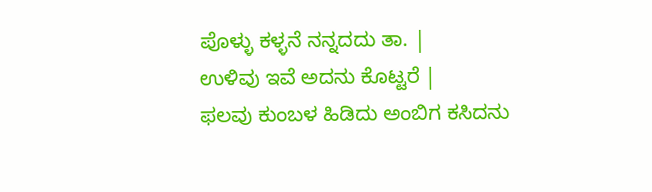ಪೊಳ್ಳು ಕಳ್ಳನೆ ನನ್ನದದು ತಾ. |
ಉಳಿವು ಇವೆ ಅದನು ಕೊಟ್ಟರೆ |
ಫಲವು ಕುಂಬಳ ಹಿಡಿದು ಅಂಬಿಗ ಕಸಿದನು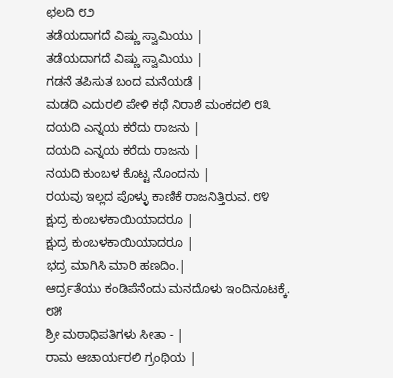ಛಲದಿ ೮೨
ತಡೆಯದಾಗದೆ ವಿಷ್ಣು ಸ್ವಾಮಿಯು |
ತಡೆಯದಾಗದೆ ವಿಷ್ಣು ಸ್ವಾಮಿಯು |
ಗಡನೆ ತಪಿಸುತ ಬಂದ ಮನೆಯಡೆ |
ಮಡದಿ ಎದುರಲಿ ಪೇಳಿ ಕಥೆ ನಿರಾಶೆ ಮಂಕದಲಿ ೮೩
ದಯದಿ ಎನ್ನಯ ಕರೆದು ರಾಜನು |
ದಯದಿ ಎನ್ನಯ ಕರೆದು ರಾಜನು |
ನಯದಿ ಕುಂಬಳ ಕೊಟ್ಟ ನೊಂದನು |
ರಯವು ಇಲ್ಲದ ಪೊಳ್ಳು ಕಾಣಿಕೆ ರಾಜನಿತ್ತಿರುವ. ೮೪
ಕ್ಷುದ್ರ ಕುಂಬಳಕಾಯಿಯಾದರೂ |
ಕ್ಷುದ್ರ ಕುಂಬಳಕಾಯಿಯಾದರೂ |
ಭದ್ರ ಮಾಗಿಸಿ ಮಾರಿ ಹಣದಿಂ.|
ಆರ್ದ್ರತೆಯು ಕಂಡಿಪೆನೆಂದು ಮನದೊಳು ಇಂದಿನೂಟಕ್ಕೆ. ೮೫
ಶ್ರೀ ಮಠಾಧಿಪತಿಗಳು ಸೀತಾ - |
ರಾಮ ಆಚಾರ್ಯರಲಿ ಗ್ರಂಥಿಯ |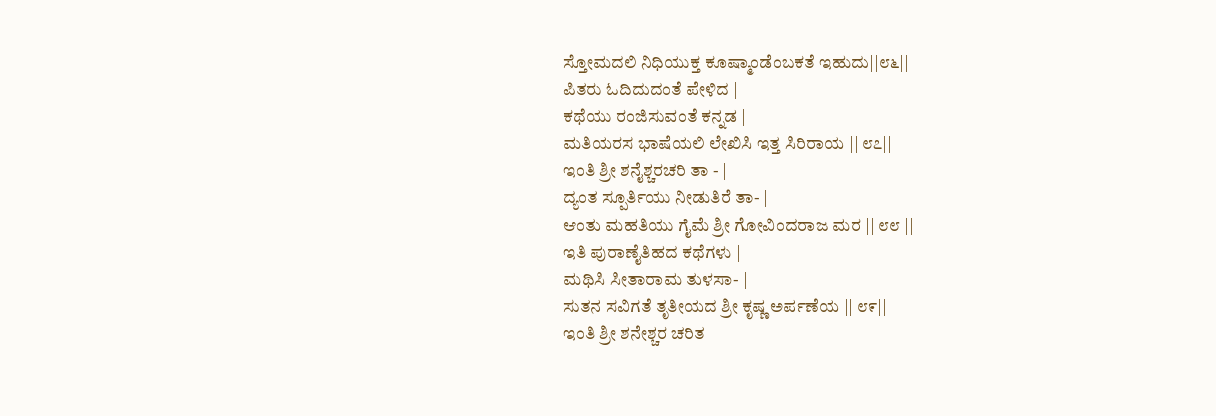ಸ್ತೋಮದಲಿ ನಿಧಿಯುಕ್ತ ಕೂಷ್ಮಾಂಡೆಂಬಕತೆ ಇಹುದು||೮೬||
ಪಿತರು ಓದಿದುದಂತೆ ಪೇಳಿದ |
ಕಥೆಯು ರಂಜಿಸುವಂತೆ ಕನ್ನಡ |
ಮತಿಯರಸ ಭಾಷೆಯಲಿ ಲೇಖಿಸಿ ಇತ್ತ ಸಿರಿರಾಯ || ೮೭||
ಇಂತಿ ಶ್ರೀ ಶನೈಶ್ಚರಚರಿ ತಾ - |
ದ್ಯಂತ ಸ್ಪೂರ್ತಿಯು ನೀಡುತಿರೆ ತಾ- |
ಆಂತು ಮಹತಿಯು ಗೈಮೆ ಶ್ರೀ ಗೋವಿಂದರಾಜ ಮರ || ೮೮ ||
ಇತಿ ಪುರಾಣೈತಿಹದ ಕಥೆಗಳು |
ಮಥಿಸಿ ಸೀತಾರಾಮ ತುಳಸಾ- |
ಸುತನ ಸವಿಗತೆ ತೃತೀಯದ ಶ್ರೀ ಕೃಷ್ಣ ಅರ್ಪಣೆಯ || ೮೯||
ಇಂತಿ ಶ್ರೀ ಶನೇಶ್ಚರ ಚರಿತ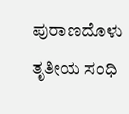ಪುರಾಣದೊಳು ತೃತೀಯ ಸಂಧಿ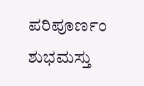ಪರಿಪೂರ್ಣಂ ಶುಭಮಸ್ತು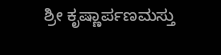ಶ್ರೀ ಕೃಷ್ಣಾರ್ಪಣಮಸ್ತು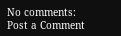No comments:
Post a Comment